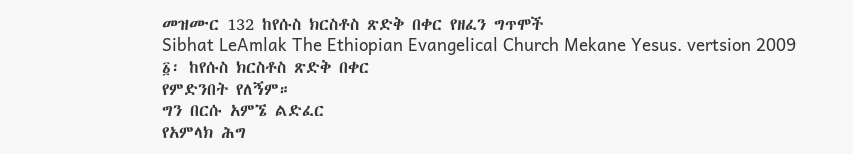መዝሙር 132 ከየሱስ ክርስቶስ ጽድቅ በቀር የዘፈን ግጥሞች
Sibhat LeAmlak The Ethiopian Evangelical Church Mekane Yesus. vertsion 2009
፩፡ ከየሱስ ክርስቶስ ጽድቅ በቀር
የምድንበት የለኝም።
ግን በርሱ አምኜ ልድፈር
የአምላክ ሕግ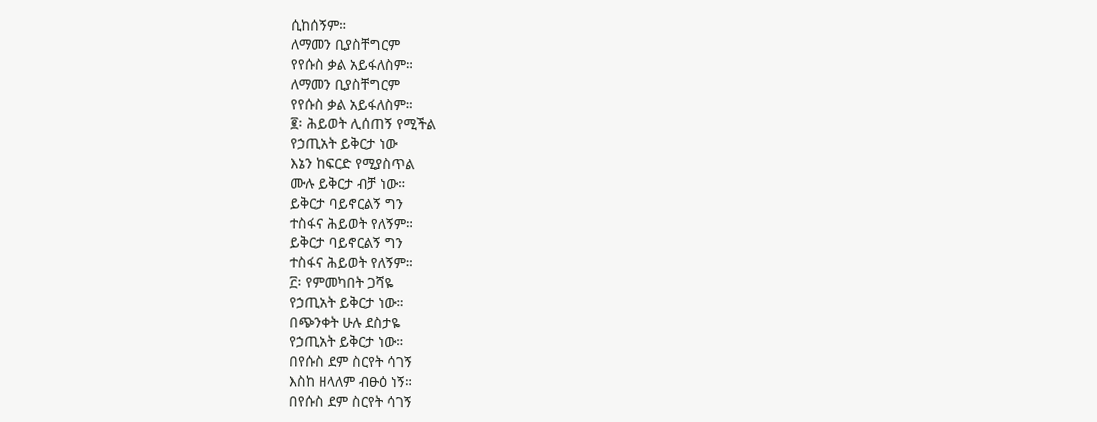ሲከሰኝም።
ለማመን ቢያስቸግርም
የየሱስ ቃል አይፋለስም።
ለማመን ቢያስቸግርም
የየሱስ ቃል አይፋለስም።
፪፡ ሕይወት ሊሰጠኝ የሚችል
የኃጢአት ይቅርታ ነው
እኔን ከፍርድ የሚያስጥል
ሙሉ ይቅርታ ብቻ ነው።
ይቅርታ ባይኖርልኝ ግን
ተስፋና ሕይወት የለኝም።
ይቅርታ ባይኖርልኝ ግን
ተስፋና ሕይወት የለኝም።
፫፡ የምመካበት ጋሻዬ
የኃጢአት ይቅርታ ነው።
በጭንቀት ሁሉ ደስታዬ
የኃጢአት ይቅርታ ነው።
በየሱስ ደም ስርየት ሳገኝ
እስከ ዘላለም ብፁዕ ነኝ።
በየሱስ ደም ስርየት ሳገኝ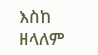እስከ ዘላለም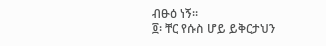ብፁዕ ነኝ።
፬፡ ቸር የሱስ ሆይ ይቅርታህን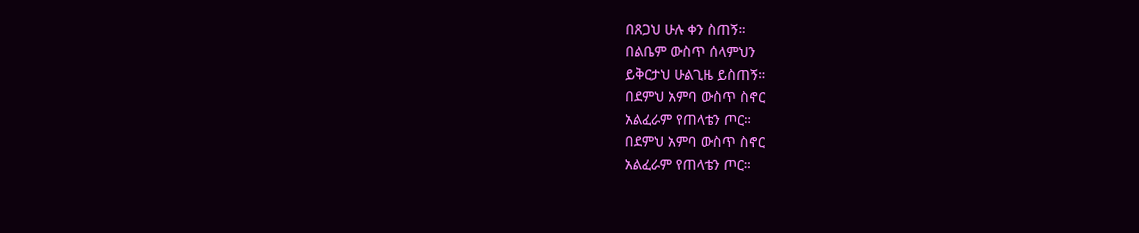በጸጋህ ሁሉ ቀን ስጠኝ።
በልቤም ውስጥ ሰላምህን
ይቅርታህ ሁልጊዜ ይስጠኝ።
በደምህ አምባ ውስጥ ስኖር
አልፈራም የጠላቴን ጦር።
በደምህ አምባ ውስጥ ስኖር
አልፈራም የጠላቴን ጦር።